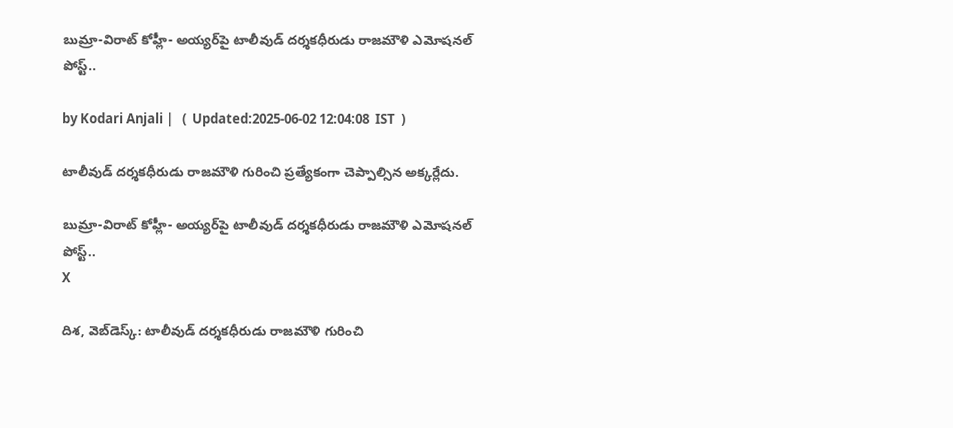బుమ్రా-విరాట్ కోహ్లీ- అయ్యర్‌పై టాలీవుడ్ దర్శకధీరుడు రాజమౌళి ఎమోషనల్ పోస్ట్..

by Kodari Anjali |   (  Updated:2025-06-02 12:04:08  IST  )

టాలీవుడ్ దర్శకధీరుడు రాజమౌళి గురించి ప్రత్యేకంగా చెప్పాల్సిన అక్కర్లేదు.

బుమ్రా-విరాట్ కోహ్లీ- అయ్యర్‌పై టాలీవుడ్ దర్శకధీరుడు రాజమౌళి ఎమోషనల్ పోస్ట్..
X

దిశ, వెబ్‌డెస్క్: టాలీవుడ్ దర్శకధీరుడు రాజమౌళి గురించి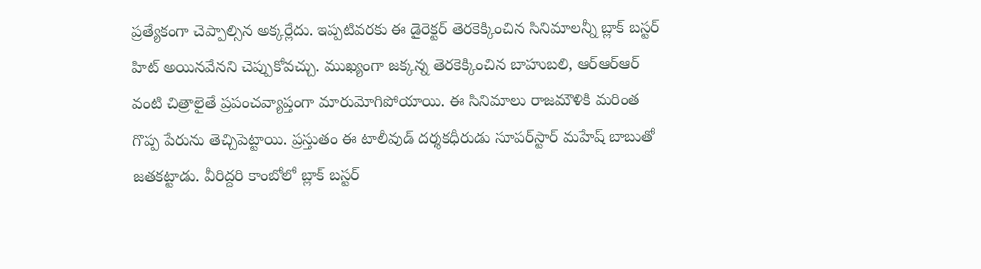ప్రత్యేకంగా చెప్పాల్సిన అక్కర్లేదు. ఇప్పటివరకు ఈ డైరెక్టర్ తెరకెక్కించిన సినిమాలన్నీ బ్లాక్ బస్టర్ హిట్ అయినవేనని చెప్పుకోవచ్చు. ముఖ్యంగా జక్కన్న తెరకెక్కించిన బాహుబలి, ఆర్ఆర్ఆర్ వంటి చిత్రాలైతే ప్రపంచవ్యాప్తంగా మారుమోగిపోయాయి. ఈ సినిమాలు రాజమౌళికి మరింత గొప్ప పేరును తెచ్చిపెట్టాయి. ప్రస్తుతం ఈ టాలీవుడ్ దర్శకధీరుడు సూపర్‌స్టార్ మహేష్ బాబుతో జతకట్టాడు. వీరిద్దరి కాంబోలో బ్లాక్ బస్టర్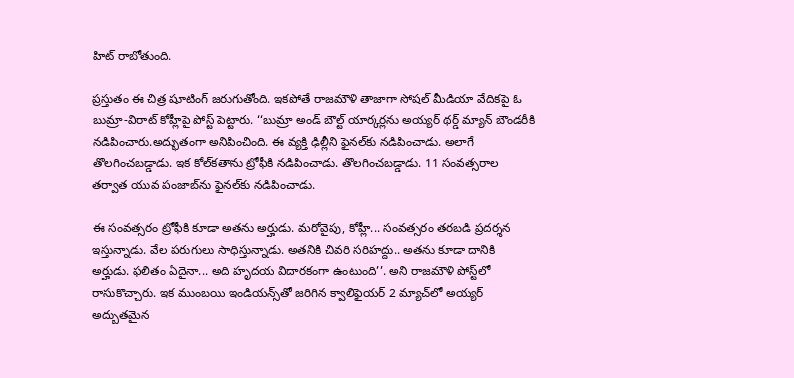హిట్ రాబోతుంది.

ప్రస్తుతం ఈ చిత్ర షూటింగ్ జరుగుతోంది. ఇకపోతే రాజమౌళి తాజాగా సోషల్ మీడియా వేదికపై ఓ బుమ్రా-విరాట్ కోహ్లీపై పోస్ట్ పెట్టారు. ‘‘బుమ్రా అండ్ బౌల్ట్ యార్కర్లను అయ్యర్ థర్డ్ మ్యాన్ బౌండరీకి నడిపించారు.అద్భుతంగా అనిపించింది. ఈ వ్యక్తి ఢిల్లీని ఫైనల్‌కు నడిపించాడు. అలాగే తొలగించబడ్డాడు. ఇక కోల్‌కతాను ట్రోఫీకి నడిపించాడు. తొలగించబడ్డాడు. 11 సంవత్సరాల తర్వాత యువ పంజాబ్‌ను ఫైనల్‌కు నడిపించాడు.

ఈ సంవత్సరం ట్రోఫీకి కూడా అతను అర్హుడు. మరోవైపు, కోహ్లీ... సంవత్సరం తరబడి ప్రదర్శన ఇస్తున్నాడు. వేల పరుగులు సాధిస్తున్నాడు. అతనికి చివరి సరిహద్దు.. అతను కూడా దానికి అర్హుడు. ఫలితం ఏదైనా... అది హృదయ విదారకంగా ఉంటుంది’’. అని రాజమౌళి పోస్ట్‌లో రాసుకొచ్చారు. ఇక ముంబయి ఇండియన్స్‌తో జరిగిన క్వాలిఫైయర్ 2 మ్యాచ్‌లో అయ్యర్ అద్బుతమైన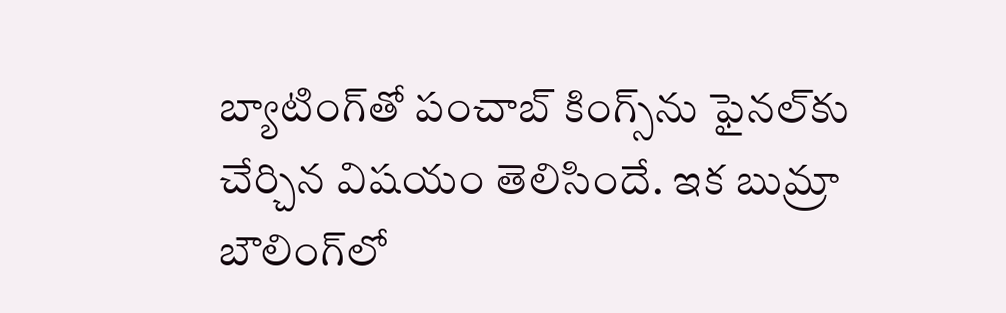బ్యాటింగ్‌తో పంచాబ్ కింగ్స్‌ను ఫైనల్‌కు చేర్చిన విషయం తెలిసిందే. ఇక బుమ్రా బౌలింగ్‌లో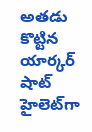అతడు కొట్టిన యార్కర్ షాట్ హైలెట్‌గా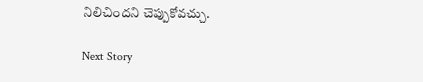నిలిచిందని చెప్పుకోవచ్చు.

Next Story